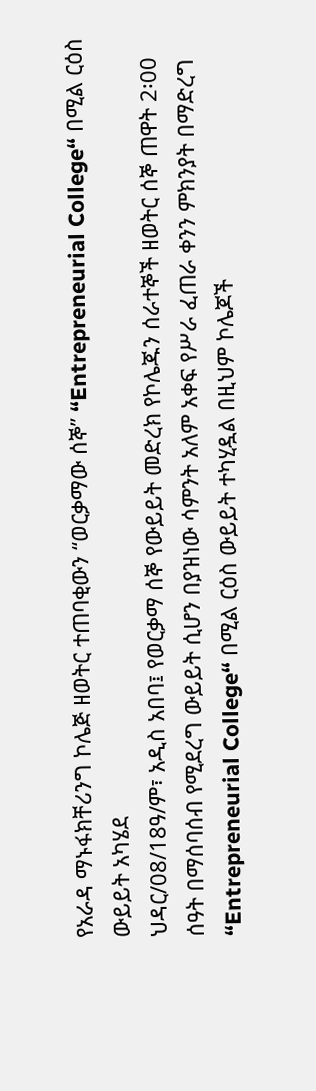የአራዳ ማኑፋክቸሪንግ ኮሌጅ ዘወትር ተጠባቂውን “ወርቃማው ሰኞ” “Entrepreneurial College“ በሚል ርዕስ ውይይት አካሄደ
ህዳር/08/18ዓ/ም፣ አዲስ አበባ፤ የወርቃማ ሰኞ የውይይት መድረክ የኮሌጁን ሰራተኞች ዘወትር ሰኞ ጠዋት 2፡00 ሰዓት በማሰባሰብ የሚደረግ ውይይት ሲሆን በያዝነው ሳምንት አለም አቀፍ የሥራ ፈጠራ ቀንን ምክንያት በማድረግ “Entrepreneurial College“ በሚል ርዕስ ውይይት ተካሂዷል በዚህም ኮሌጆች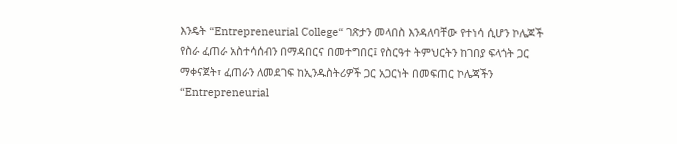እንዴት “Entrepreneurial College“ ገጽታን መላበስ እንዳለባቸው የተነሳ ሲሆን ኮሌጆች የስራ ፈጠራ አስተሳሰብን በማዳበርና በመተግበር፤ የስርዓተ ትምህርትን ከገበያ ፍላጎት ጋር ማቀናጀት፣ ፈጠራን ለመደገፍ ከኢንዱስትሪዎች ጋር አጋርነት በመፍጠር ኮሌጃችን “Entrepreneurial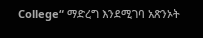College“ ማድረግ እንደሚገባ አጽንኦት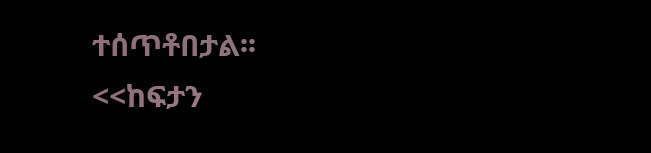ተሰጥቶበታል፡፡
<<ከፍታን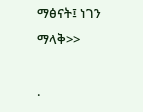ማፅናት፤ ነገን ማላቅ>>

.